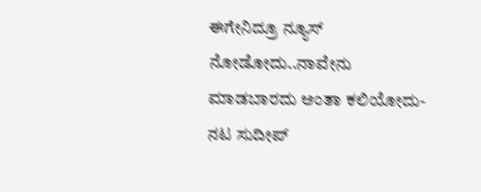ಈಗೇನಿದ್ರೂ ನ್ಯೂಸ್‌ ನೋಡೋದು..ನಾವೇನು ಮಾಡಬಾರದು ಅಂತಾ ಕಲಿಯೋದು-ನಟ ಸುದೀಪ್‌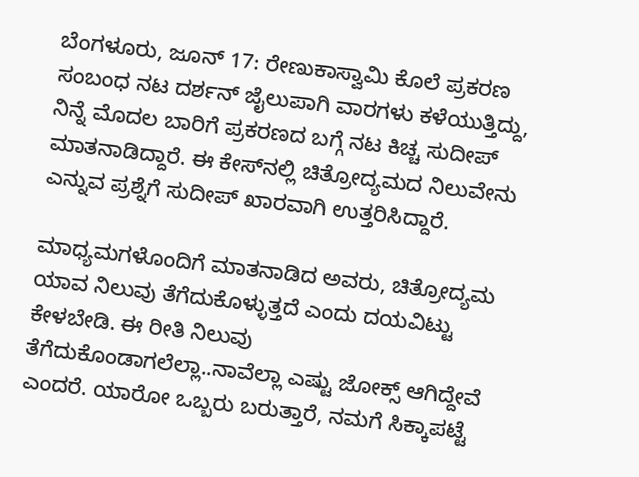ಬೆಂಗಳೂರು, ಜೂನ್‌ 17: ರೇಣುಕಾಸ್ವಾಮಿ ಕೊಲೆ ಪ್ರಕರಣ ಸಂಬಂಧ ನಟ ದರ್ಶನ್‌ ಜೈಲುಪಾಗಿ ವಾರಗಳು ಕಳೆಯುತ್ತಿದ್ದು, ನಿನ್ನೆ ಮೊದಲ ಬಾರಿಗೆ ಪ್ರಕರಣದ ಬಗ್ಗೆ ನಟ ಕಿಚ್ಚ ಸುದೀಪ್‌ ಮಾತನಾಡಿದ್ದಾರೆ. ಈ ಕೇಸ್‌ನಲ್ಲಿ ಚಿತ್ರೋದ್ಯಮದ ನಿಲುವೇನು ಎನ್ನುವ ಪ್ರಶ್ನೆಗೆ ಸುದೀಪ್‌ ಖಾರವಾಗಿ ಉತ್ತರಿಸಿದ್ದಾರೆ.

ಮಾಧ್ಯಮಗಳೊಂದಿಗೆ ಮಾತನಾಡಿದ ಅವರು, ಚಿತ್ರೋದ್ಯಮ ಯಾವ ನಿಲುವು ತೆಗೆದುಕೊಳ್ಳುತ್ತದೆ ಎಂದು ದಯವಿಟ್ಟು ಕೇಳಬೇಡಿ. ಈ ರೀತಿ ನಿಲುವು ತೆಗೆದುಕೊಂಡಾಗಲೆಲ್ಲಾ..ನಾವೆಲ್ಲಾ ಎಷ್ಟು ಜೋಕ್ಸ್‌ ಆಗಿದ್ದೇವೆ ಎಂದರೆ. ಯಾರೋ ಒಬ್ಬರು ಬರುತ್ತಾರೆ, ನಮಗೆ ಸಿಕ್ಕಾಪಟ್ಟೆ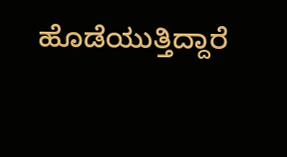ಹೊಡೆಯುತ್ತಿದ್ದಾರೆ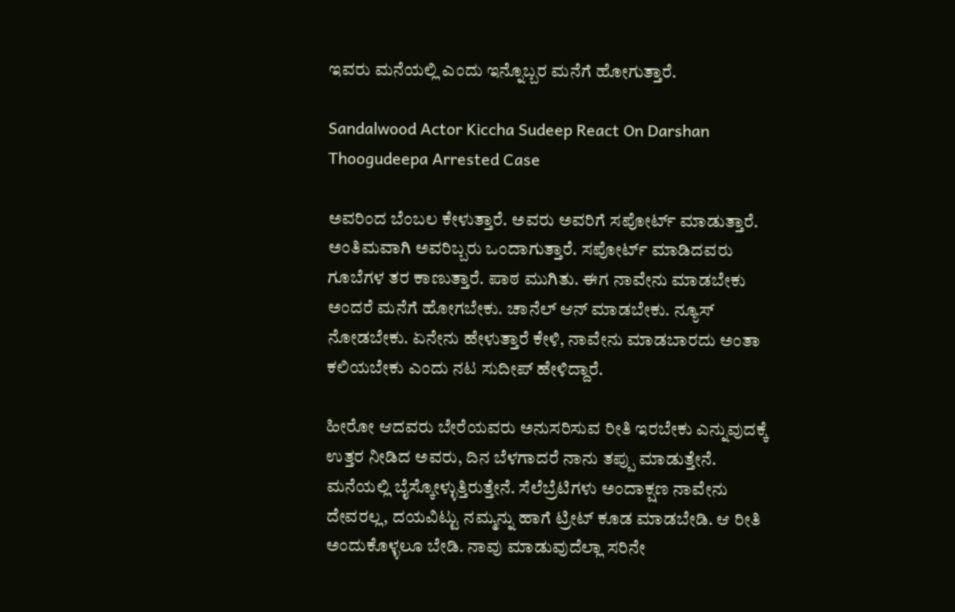ಇವರು ಮನೆಯಲ್ಲಿ ಎಂದು ಇನ್ನೊಬ್ಬರ ಮನೆಗೆ ಹೋಗುತ್ತಾರೆ.

Sandalwood Actor Kiccha Sudeep React On Darshan Thoogudeepa Arrested Case

ಅವರಿಂದ ಬೆಂಬಲ ಕೇಳುತ್ತಾರೆ. ಅವರು ಅವರಿಗೆ ಸಪೋರ್ಟ್‌ ಮಾಡುತ್ತಾರೆ. ಅಂತಿಮವಾಗಿ ಅವರಿಬ್ಬರು ಒಂದಾಗುತ್ತಾರೆ. ಸಪೋರ್ಟ್ ಮಾಡಿದವರು ಗೂಬೆಗಳ ತರ ಕಾಣುತ್ತಾರೆ. ಪಾಠ ಮುಗಿತು. ಈಗ ನಾವೇನು ಮಾಡಬೇಕು ಅಂದರೆ ಮನೆಗೆ ಹೋಗಬೇಕು. ಚಾನೆಲ್‌ ಆನ್‌ ಮಾಡಬೇಕು. ನ್ಯೂಸ್‌ ನೋಡಬೇಕು. ಏನೇನು ಹೇಳುತ್ತಾರೆ ಕೇಳಿ, ನಾವೇನು ಮಾಡಬಾರದು ಅಂತಾ ಕಲಿಯಬೇಕು ಎಂದು ನಟ ಸುದೀಪ್‌ ಹೇಳಿದ್ದಾರೆ.

ಹೀರೋ ಆದವರು ಬೇರೆಯವರು ಅನುಸರಿಸುವ ರೀತಿ ಇರಬೇಕು ಎನ್ನುವುದಕ್ಕೆ ಉತ್ತರ ನೀಡಿದ ಅವರು, ದಿನ ಬೆಳಗಾದರೆ ನಾನು ತಪ್ಪು ಮಾಡುತ್ತೇನೆ. ಮನೆಯಲ್ಲಿ ಬೈಸ್ಕೋಳ್ಳುತ್ತಿರುತ್ತೇನೆ. ಸೆಲೆಬ್ರೆಟಿಗಳು ಅಂದಾಕ್ಷಣ ನಾವೇನು ದೇವರಲ್ಲ, ದಯವಿಟ್ಟು ನಮ್ಮನ್ನು ಹಾಗೆ ಟ್ರೀಟ್‌ ಕೂಡ ಮಾಡಬೇಡಿ. ಆ ರೀತಿ ಅಂದುಕೊಳ್ಳಲೂ ಬೇಡಿ. ನಾವು ಮಾಡುವುದೆಲ್ಲಾ ಸರಿನೇ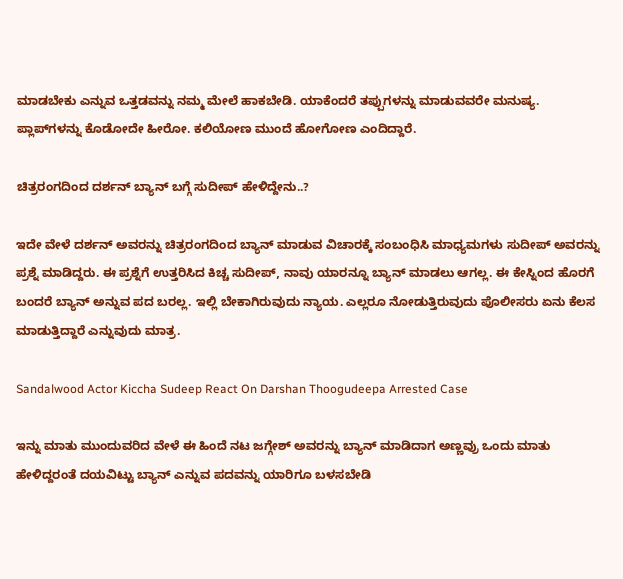ಮಾಡಬೇಕು ಎನ್ನುವ ಒತ್ತಡವನ್ನು ನಮ್ಮ ಮೇಲೆ ಹಾಕಬೇಡಿ. ಯಾಕೆಂದರೆ ತಪ್ಪುಗಳನ್ನು ಮಾಡುವವರೇ ಮನುಷ್ಯ. ಪ್ಲಾಪ್‌ಗಳನ್ನು ಕೊಡೋದೇ ಹೀರೋ. ಕಲಿಯೋಣ ಮುಂದೆ ಹೋಗೋಣ ಎಂದಿದ್ದಾರೆ.

ಚಿತ್ರರಂಗದಿಂದ ದರ್ಶನ್ ಬ್ಯಾನ್‌ ಬಗ್ಗೆ ಸುದೀಪ್ ಹೇಳಿದ್ದೇನು..?

ಇದೇ ವೇಳೆ ದರ್ಶನ್ ಅವರನ್ನು ಚಿತ್ರರಂಗದಿಂದ ಬ್ಯಾನ್ ಮಾಡುವ ವಿಚಾರಕ್ಕೆ ಸಂಬಂಧಿಸಿ ಮಾಧ್ಯಮಗಳು ಸುದೀಪ್ ಅವರನ್ನು ಪ್ರಶ್ನೆ ಮಾಡಿದ್ದರು. ಈ ಪ್ರಶ್ನೆಗೆ ಉತ್ತರಿಸಿದ ಕಿಚ್ಚ ಸುದೀಪ್, ನಾವು ಯಾರನ್ನೂ ಬ್ಯಾನ್ ಮಾಡಲು ಆಗಲ್ಲ. ಈ ಕೇಸ್ನಿಂದ ಹೊರಗೆ ಬಂದರೆ ಬ್ಯಾನ್ ಅನ್ನುವ ಪದ ಬರಲ್ಲ. ಇಲ್ಲಿ ಬೇಕಾಗಿರುವುದು ನ್ಯಾಯ. ಎಲ್ಲರೂ ನೋಡುತ್ತಿರುವುದು ಪೊಲೀಸರು ಏನು ಕೆಲಸ ಮಾಡುತ್ತಿದ್ದಾರೆ ಎನ್ನುವುದು ಮಾತ್ರ.

Sandalwood Actor Kiccha Sudeep React On Darshan Thoogudeepa Arrested Case

ಇನ್ನು ಮಾತು ಮುಂದುವರಿದ ವೇಳೆ ಈ ಹಿಂದೆ ನಟ ಜಗ್ಗೇಶ್‌ ಅವರನ್ನು ಬ್ಯಾನ್‌ ಮಾಡಿದಾಗ ಅಣ್ಣವ್ರು ಒಂದು ಮಾತು ಹೇಳಿದ್ದರಂತೆ ದಯವಿಟ್ಟು ಬ್ಯಾನ್‌ ಎನ್ನುವ ಪದವನ್ನು ಯಾರಿಗೂ ಬಳಸಬೇಡಿ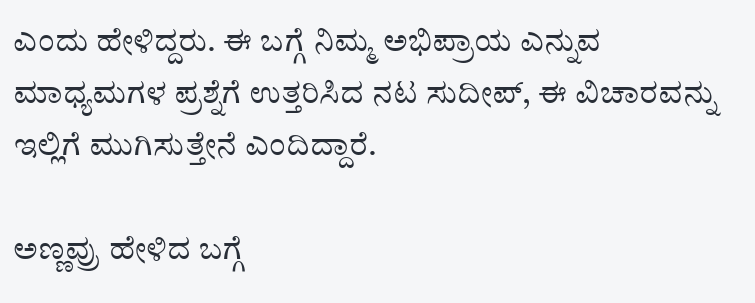ಎಂದು ಹೇಳಿದ್ದರು. ಈ ಬಗ್ಗೆ ನಿಮ್ಮ ಅಭಿಪ್ರಾಯ ಎನ್ನುವ ಮಾಧ್ಯಮಗಳ ಪ್ರಶ್ನೆಗೆ ಉತ್ತರಿಸಿದ ನಟ ಸುದೀಪ್, ಈ ವಿಚಾರವನ್ನು ಇಲ್ಲಿಗೆ ಮುಗಿಸುತ್ತೇನೆ ಎಂದಿದ್ದಾರೆ.

ಅಣ್ಣವ್ರು ಹೇಳಿದ ಬಗ್ಗೆ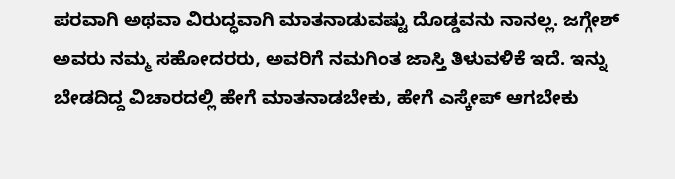ಪರವಾಗಿ ಅಥವಾ ವಿರುದ್ಧವಾಗಿ ಮಾತನಾಡುವಷ್ಟು ದೊಡ್ಡವನು ನಾನಲ್ಲ. ಜಗ್ಗೇಶ್‌ ಅವರು ನಮ್ಮ ಸಹೋದರರು, ಅವರಿಗೆ ನಮಗಿಂತ ಜಾಸ್ತಿ ತಿಳುವಳಿಕೆ ಇದೆ. ಇನ್ನು ಬೇಡದಿದ್ದ ವಿಚಾರದಲ್ಲಿ ಹೇಗೆ ಮಾತನಾಡಬೇಕು, ಹೇಗೆ ಎಸ್ಕೇಪ್‌ ಆಗಬೇಕು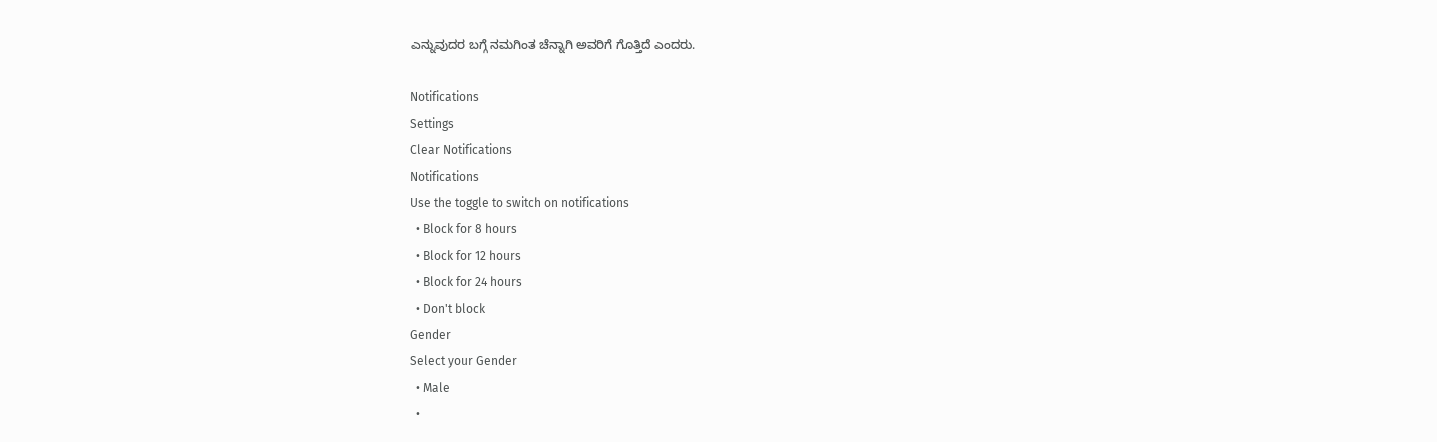ಎನ್ನುವುದರ ಬಗ್ಗೆ ನಮಗಿಂತ ಚೆನ್ನಾಗಿ ಅವರಿಗೆ ಗೊತ್ತಿದೆ ಎಂದರು.

Notifications
Settings
Clear Notifications
Notifications
Use the toggle to switch on notifications
  • Block for 8 hours
  • Block for 12 hours
  • Block for 24 hours
  • Don't block
Gender
Select your Gender
  • Male
  •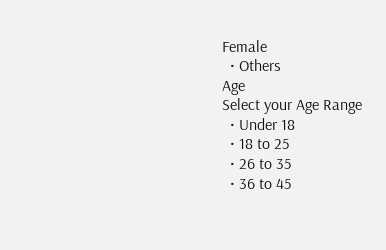Female
  • Others
Age
Select your Age Range
  • Under 18
  • 18 to 25
  • 26 to 35
  • 36 to 45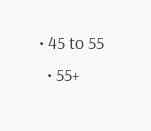• 45 to 55
  • 55+